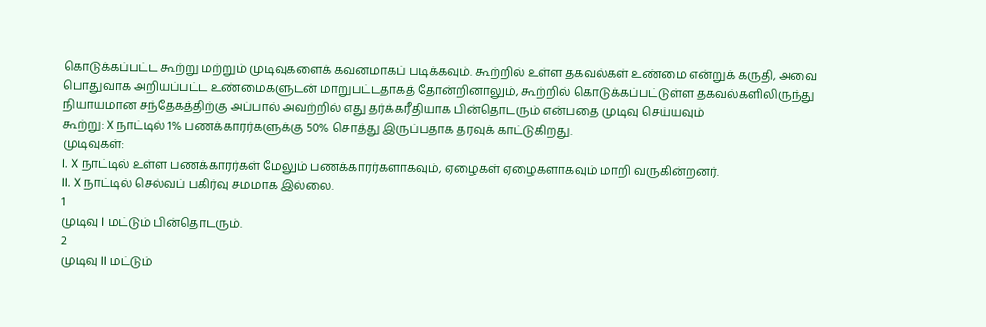கொடுக்கப்பட்ட கூற்று மற்றும் முடிவுகளைக் கவனமாகப் படிக்கவும். கூற்றில் உள்ள தகவல்கள் உண்மை என்றுக் கருதி, அவை பொதுவாக அறியப்பட்ட உண்மைகளுடன் மாறுபட்டதாகத் தோன்றினாலும், கூற்றில் கொடுக்கப்பட்டுள்ள தகவல்களிலிருந்து நியாயமான சந்தேகத்திற்கு அப்பால் அவற்றில் எது தர்க்கரீதியாக பின்தொடரும் என்பதை முடிவு செய்யவும்
கூற்று: X நாட்டில் 1% பணக்காரர்களுக்கு 50% சொத்து இருப்பதாக தரவுக் காட்டுகிறது.
முடிவுகள்:
I. X நாட்டில் உள்ள பணக்காரர்கள் மேலும் பணக்காரர்களாகவும், ஏழைகள் ஏழைகளாகவும் மாறி வருகின்றனர்.
II. X நாட்டில் செல்வப் பகிர்வு சமமாக இல்லை.
1
முடிவு I மட்டும் பின்தொடரும்.
2
முடிவு II மட்டும்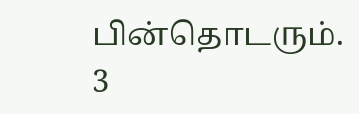பின்தொடரும்.
3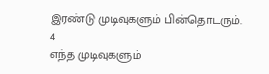இரண்டு முடிவுகளும் பின்தொடரும்.
4
எந்த முடிவுகளும்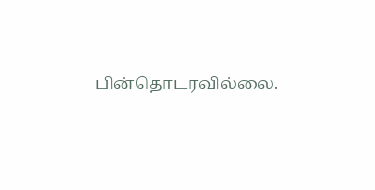பின்தொடரவில்லை.